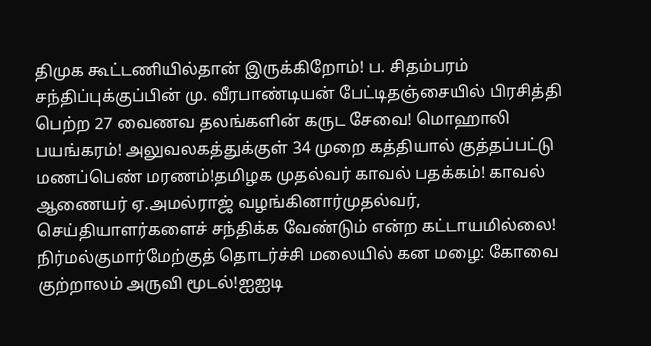திமுக கூட்டணியில்தான் இருக்கிறோம்! ப. சிதம்பரம் சந்திப்புக்குப்பின் மு. வீரபாண்டியன் பேட்டிதஞ்சையில் பிரசித்தி பெற்ற 27 வைணவ தலங்களின் கருட சேவை! மொஹாலி பயங்கரம்! அலுவலகத்துக்குள் 34 முறை கத்தியால் குத்தப்பட்டு மணப்பெண் மரணம்!தமிழக முதல்வர் காவல் பதக்கம்! காவல் ஆணையர் ஏ.அமல்ராஜ் வழங்கினார்முதல்வர், செய்தியாளர்களைச் சந்திக்க வேண்டும் என்ற கட்டாயமில்லை! நிர்மல்குமார்மேற்குத் தொடர்ச்சி மலையில் கன மழை: கோவை குற்றாலம் அருவி மூடல்!ஐஐடி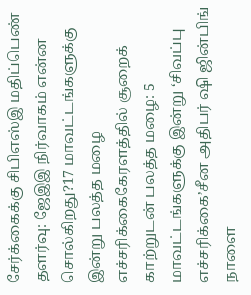சேர்க்கைக்கு சிபிஎஸ்இ மதிப்பெண் தளர்வு: ஜேஇஇ நிர்வாகம் என்ன சொல்கிறது?17 மாவட்டங்களுக்கு இன்று பலத்த மழை எச்சரிக்கைகேரளத்தில் சூறைக் காற்றுடன் பலத்த மழை: 5 மாவட்டங்களுக்கு இன்று ‘சிவப்பு எச்சரிக்கை’சீன அதிபர் ஷி ஜின்பிங் நாளை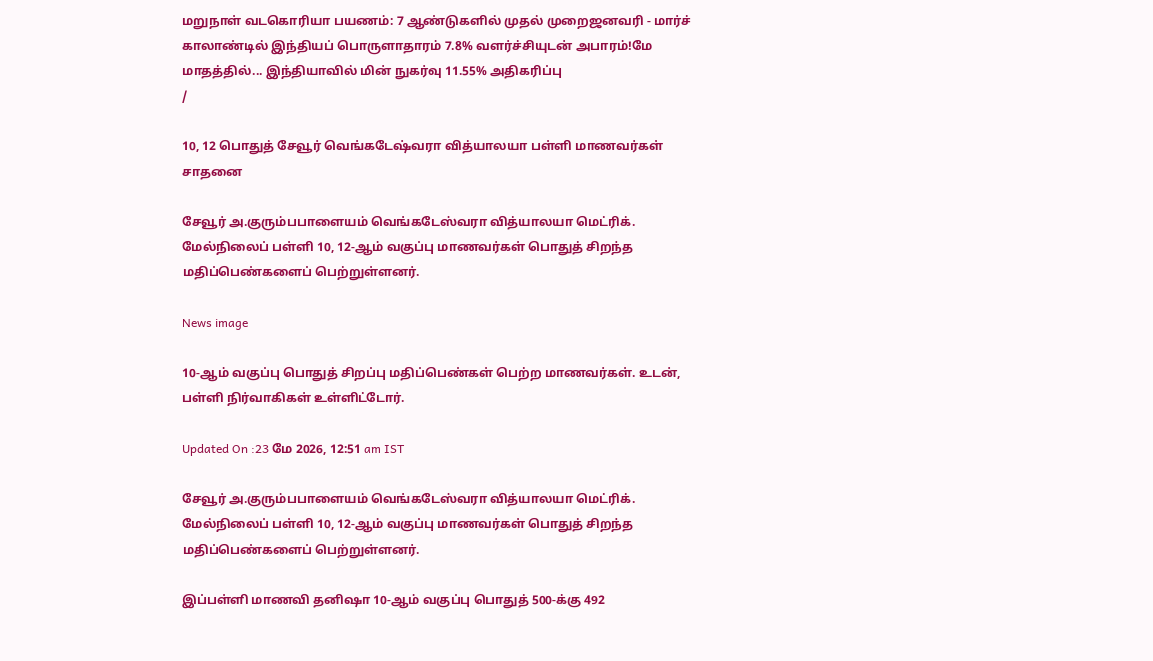மறுநாள் வடகொரியா பயணம்: 7 ஆண்டுகளில் முதல் முறைஜனவரி - மார்ச் காலாண்டில் இந்தியப் பொருளாதாரம் 7.8% வளர்ச்சியுடன் அபாரம்!மே மாதத்தில்... இந்தியாவில் மின் நுகர்வு 11.55% அதிகரிப்பு
/

10, 12 பொதுத் சேவூர் வெங்கடேஷ்வரா வித்யாலயா பள்ளி மாணவர்கள் சாதனை

சேவூர் அ.குரும்பபாளையம் வெங்கடேஸ்வரா வித்யாலயா மெட்ரிக். மேல்நிலைப் பள்ளி 10, 12-ஆம் வகுப்பு மாணவர்கள் பொதுத் சிறந்த மதிப்பெண்களைப் பெற்றுள்ளனர்.

News image

10-ஆம் வகுப்பு பொதுத் சிறப்பு மதிப்பெண்கள் பெற்ற மாணவர்கள். உடன், பள்ளி நிர்வாகிகள் உள்ளிட்டோர்.

Updated On :23 மே 2026, 12:51 am IST

சேவூர் அ.குரும்பபாளையம் வெங்கடேஸ்வரா வித்யாலயா மெட்ரிக். மேல்நிலைப் பள்ளி 10, 12-ஆம் வகுப்பு மாணவர்கள் பொதுத் சிறந்த மதிப்பெண்களைப் பெற்றுள்ளனர்.

இப்பள்ளி மாணவி தனிஷா 10-ஆம் வகுப்பு பொதுத் 500-க்கு 492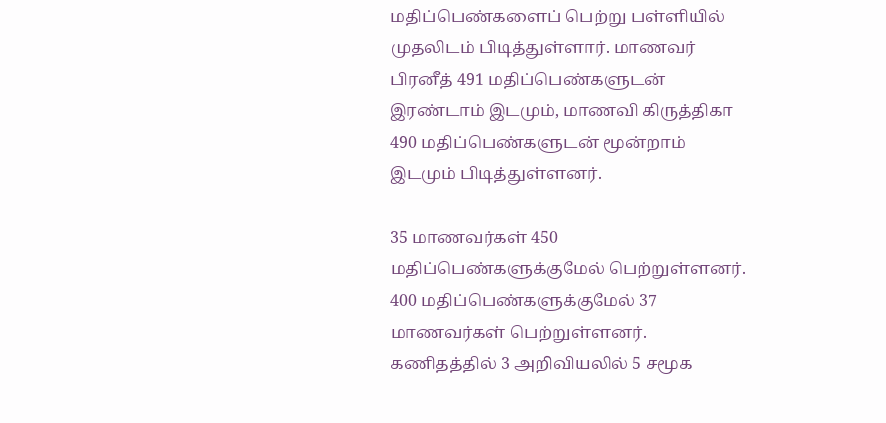மதிப்பெண்களைப் பெற்று பள்ளியில் முதலிடம் பிடித்துள்ளார். மாணவர் பிரனீத் 491 மதிப்பெண்களுடன் இரண்டாம் இடமும், மாணவி கிருத்திகா 490 மதிப்பெண்களுடன் மூன்றாம் இடமும் பிடித்துள்ளனர்.

35 மாணவர்கள் 450 மதிப்பெண்களுக்குமேல் பெற்றுள்ளனர். 400 மதிப்பெண்களுக்குமேல் 37 மாணவர்கள் பெற்றுள்ளனர். கணிதத்தில் 3 அறிவியலில் 5 சமூக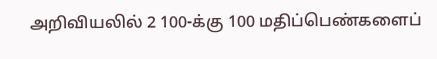அறிவியலில் 2 100-க்கு 100 மதிப்பெண்களைப்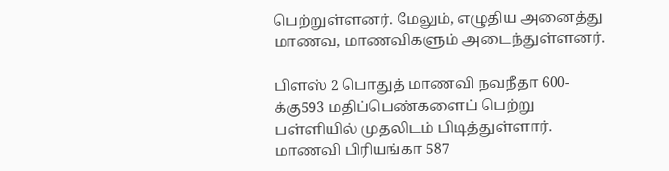பெற்றுள்ளனர். மேலும், எழுதிய அனைத்து மாணவ, மாணவிகளும் அடைந்துள்ளனர்.

பிளஸ் 2 பொதுத் மாணவி நவநீதா 600-க்கு593 மதிப்பெண்களைப் பெற்று பள்ளியில் முதலிடம் பிடித்துள்ளார். மாணவி பிரியங்கா 587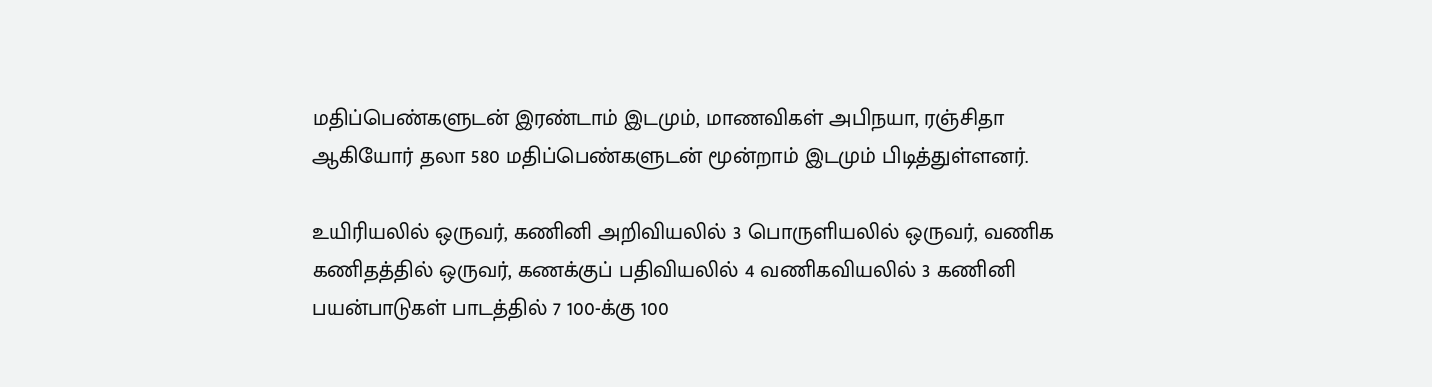மதிப்பெண்களுடன் இரண்டாம் இடமும், மாணவிகள் அபிநயா, ரஞ்சிதா ஆகியோர் தலா 580 மதிப்பெண்களுடன் மூன்றாம் இடமும் பிடித்துள்ளனர்.

உயிரியலில் ஒருவர், கணினி அறிவியலில் 3 பொருளியலில் ஒருவர், வணிக கணிதத்தில் ஒருவர், கணக்குப் பதிவியலில் 4 வணிகவியலில் 3 கணினி பயன்பாடுகள் பாடத்தில் 7 100-க்கு 100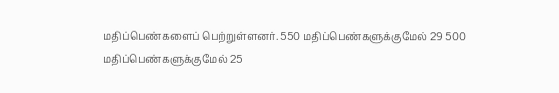மதிப்பெண்களைப் பெற்றுள்ளனர். 550 மதிப்பெண்களுக்குமேல் 29 500 மதிப்பெண்களுக்குமேல் 25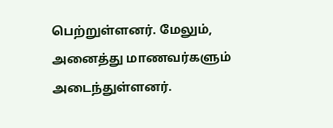பெற்றுள்ளனர். மேலும், அனைத்து மாணவர்களும் அடைந்துள்ளனர்.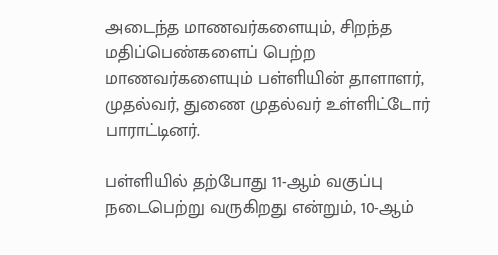அடைந்த மாணவர்களையும், சிறந்த மதிப்பெண்களைப் பெற்ற மாணவர்களையும் பள்ளியின் தாளாளர், முதல்வர், துணை முதல்வர் உள்ளிட்டோர் பாராட்டினர்.

பள்ளியில் தற்போது 11-ஆம் வகுப்பு நடைபெற்று வருகிறது என்றும், 10-ஆம்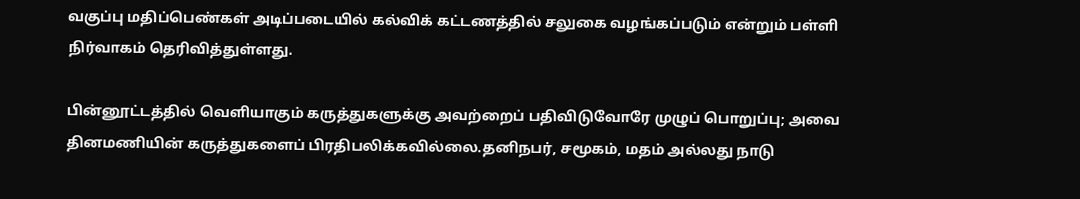வகுப்பு மதிப்பெண்கள் அடிப்படையில் கல்விக் கட்டணத்தில் சலுகை வழங்கப்படும் என்றும் பள்ளி நிர்வாகம் தெரிவித்துள்ளது.

பின்னூட்டத்தில் வெளியாகும் கருத்துகளுக்கு அவற்றைப் பதிவிடுவோரே முழுப் பொறுப்பு; அவை தினமணியின் கருத்துகளைப் பிரதிபலிக்கவில்லை.தனிநபர், சமூகம், மதம் அல்லது நாடு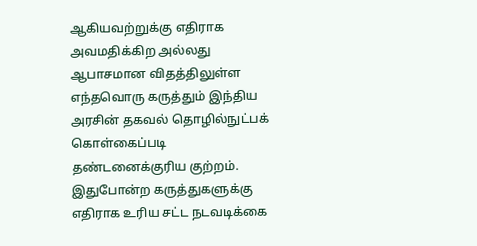ஆகியவற்றுக்கு எதிராக அவமதிக்கிற அல்லது ஆபாசமான விதத்திலுள்ள எந்தவொரு கருத்தும் இந்திய அரசின் தகவல் தொழில்நுட்பக் கொள்கைப்படி தண்டனைக்குரிய குற்றம். இதுபோன்ற கருத்துகளுக்கு எதிராக உரிய சட்ட நடவடிக்கை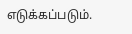எடுக்கப்படும்.